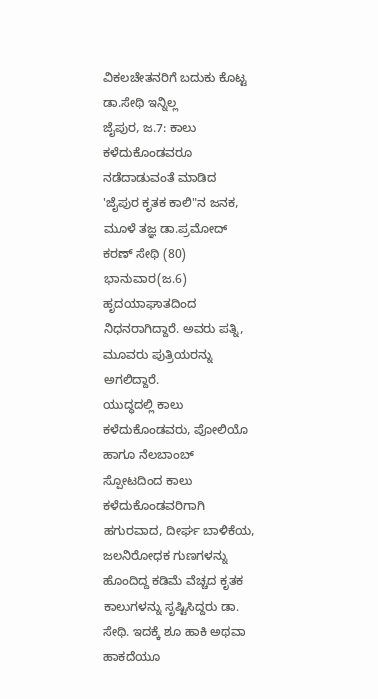ವಿಕಲಚೇತನರಿಗೆ ಬದುಕು ಕೊಟ್ಟ ಡಾ.ಸೇಥಿ ಇನ್ನಿಲ್ಲ
ಜೈಪುರ, ಜ.7: ಕಾಲು ಕಳೆದುಕೊಂಡವರೂ ನಡೆದಾಡುವಂತೆ ಮಾಡಿದ 'ಜೈಪುರ ಕೃತಕ ಕಾಲಿ"ನ ಜನಕ, ಮೂಳೆ ತಜ್ಞ ಡಾ.ಪ್ರಮೋದ್ ಕರಣ್ ಸೇಥಿ (80) ಭಾನುವಾರ(ಜ.6) ಹೃದಯಾಘಾತದಿಂದ ನಿಧನರಾಗಿದ್ದಾರೆ. ಅವರು ಪತ್ನಿ, ಮೂವರು ಪುತ್ರಿಯರನ್ನು ಅಗಲಿದ್ದಾರೆ.
ಯುದ್ಧದಲ್ಲಿ ಕಾಲು ಕಳೆದುಕೊಂಡವರು, ಪೋಲಿಯೊ ಹಾಗೂ ನೆಲಬಾಂಬ್ ಸ್ಪೋಟದಿಂದ ಕಾಲು ಕಳೆದುಕೊಂಡವರಿಗಾಗಿ ಹಗುರವಾದ, ದೀರ್ಘ ಬಾಳಿಕೆಯ, ಜಲನಿರೋಧಕ ಗುಣಗಳನ್ನು ಹೊಂದಿದ್ದ ಕಡಿಮೆ ವೆಚ್ಚದ ಕೃತಕ ಕಾಲುಗಳನ್ನು ಸೃಷ್ಟಿಸಿದ್ದರು ಡಾ. ಸೇಥಿ. ಇದಕ್ಕೆ ಶೂ ಹಾಕಿ ಅಥವಾ ಹಾಕದೆಯೂ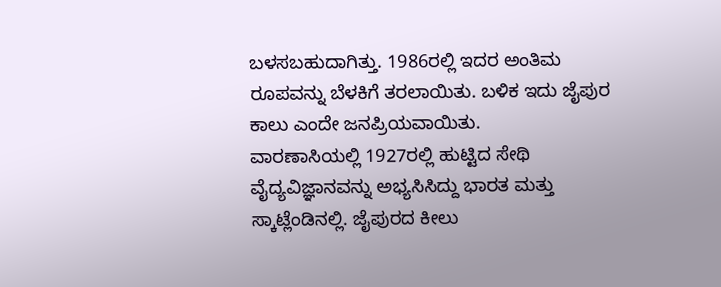ಬಳಸಬಹುದಾಗಿತ್ತು. 1986ರಲ್ಲಿ ಇದರ ಅಂತಿಮ ರೂಪವನ್ನು ಬೆಳಕಿಗೆ ತರಲಾಯಿತು. ಬಳಿಕ ಇದು ಜೈಪುರ ಕಾಲು ಎಂದೇ ಜನಪ್ರಿಯವಾಯಿತು.
ವಾರಣಾಸಿಯಲ್ಲಿ 1927ರಲ್ಲಿ ಹುಟ್ಟಿದ ಸೇಥಿ ವೈದ್ಯವಿಜ್ಞಾನವನ್ನು ಅಭ್ಯಸಿಸಿದ್ದು ಭಾರತ ಮತ್ತು ಸ್ಕಾಟ್ಲೆಂಡಿನಲ್ಲಿ. ಜೈಪುರದ ಕೀಲು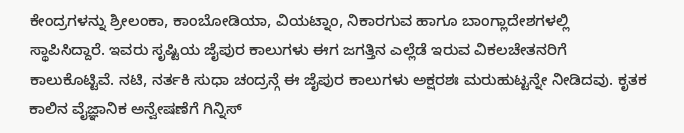ಕೇಂದ್ರಗಳನ್ನು ಶ್ರೀಲಂಕಾ, ಕಾಂಬೋಡಿಯಾ, ವಿಯಟ್ನಾಂ, ನಿಕಾರಗುವ ಹಾಗೂ ಬಾಂಗ್ಲಾದೇಶಗಳಲ್ಲಿ ಸ್ಥಾಪಿಸಿದ್ದಾರೆ. ಇವರು ಸೃಷ್ಟಿಯ ಜೈಪುರ ಕಾಲುಗಳು ಈಗ ಜಗತ್ತಿನ ಎಲ್ಲೆಡೆ ಇರುವ ವಿಕಲಚೇತನರಿಗೆ ಕಾಲುಕೊಟ್ಟಿವೆ. ನಟಿ, ನರ್ತಕಿ ಸುಧಾ ಚಂದ್ರನ್ಗೆ ಈ ಜೈಪುರ ಕಾಲುಗಳು ಅಕ್ಷರಶಃ ಮರುಹುಟ್ಟನ್ನೇ ನೀಡಿದವು. ಕೃತಕ ಕಾಲಿನ ವೈಜ್ಞಾನಿಕ ಅನ್ವೇಷಣೆಗೆ ಗಿನ್ನಿಸ್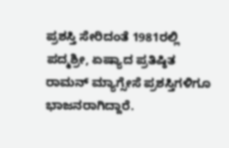ಪ್ರಶಸ್ತಿ ಸೇರಿದಂತೆ 1981ರಲ್ಲಿ ಪದ್ಮಶ್ರೀ, ಏಷ್ಯಾದ ಪ್ರತಿಷ್ಠಿತ ರಾಮನ್ ಮ್ಯಾಗ್ಸೇಸೆ ಪ್ರಶಸ್ತಿಗಳಿಗೂ ಭಾಜನರಾಗಿದ್ದಾರೆ.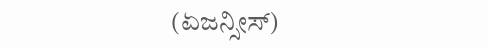(ಏಜನ್ಸೀಸ್)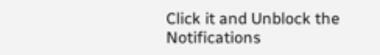Click it and Unblock the Notifications